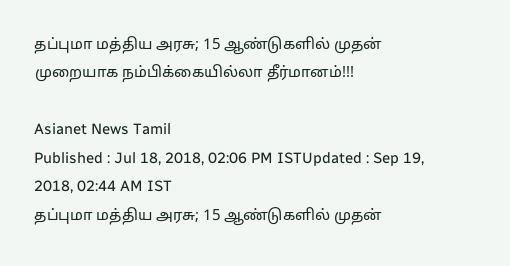தப்புமா மத்திய அரசு; 15 ஆண்டுகளில் முதன் முறையாக நம்பிக்கையில்லா தீர்மானம்!!!

Asianet News Tamil
Published : Jul 18, 2018, 02:06 PM ISTUpdated : Sep 19, 2018, 02:44 AM IST
தப்புமா மத்திய அரசு; 15 ஆண்டுகளில் முதன்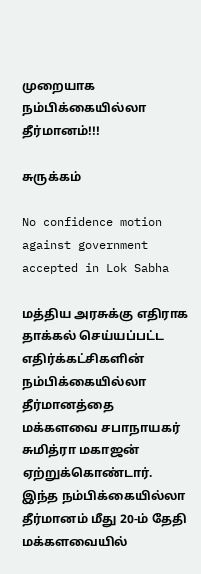முறையாக நம்பிக்கையில்லா தீர்மானம்!!!

சுருக்கம்

No confidence motion against government accepted in Lok Sabha

மத்திய அரசுக்கு எதிராக தாக்கல் செய்யப்பட்ட எதிர்க்கட்சிகளின் நம்பிக்கையில்லா தீர்மானத்தை மக்களவை சபாநாயகர் சுமித்ரா மகாஜன் ஏற்றுக்கொண்டார்.  இந்த நம்பிக்கையில்லா தீர்மானம் மீது 20-ம் தேதி மக்களவையில்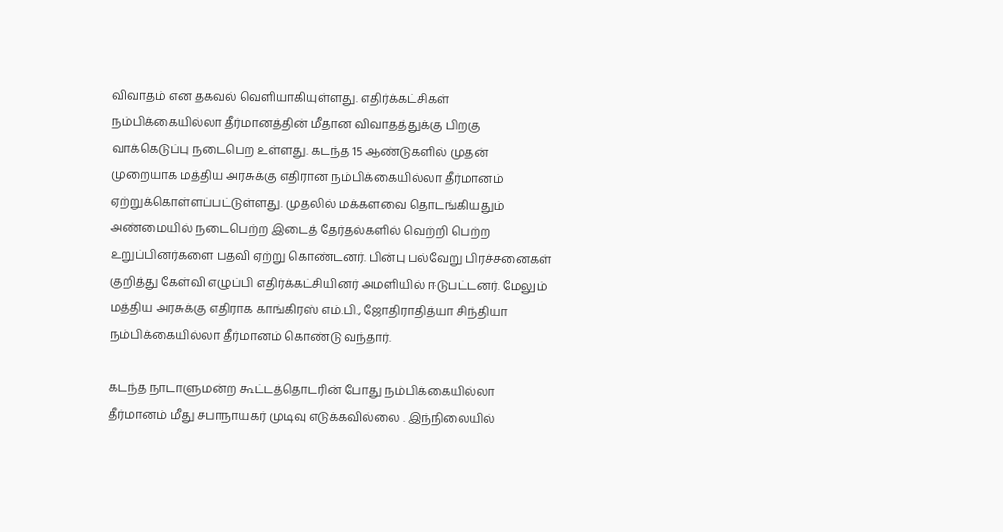விவாதம் என தகவல் வெளியாகியுள்ளது. எதிர்க்கட்சிகள் நம்பிக்கையில்லா தீர்மானத்தின் மீதான விவாதத்துக்கு பிறகு வாக்கெடுப்பு நடைபெற உள்ளது. கடந்த 15 ஆண்டுகளில் முதன் முறையாக மத்திய அரசுக்கு எதிரான நம்பிக்கையில்லா தீர்மானம் ஏற்றுக்கொள்ளப்பட்டுள்ளது. முதலில் மக்களவை தொடங்கியதும் அண்மையில் நடைபெற்ற இடைத் தேர்தல்களில் வெற்றி பெற்ற உறுப்பினர்களை பதவி ஏற்று கொண்டனர். பின்பு பல்வேறு பிரச்சனைகள் குறித்து கேள்வி எழுப்பி எதிர்க்கட்சியினர் அமளியில் ஈடுபட்டனர். மேலும் மத்திய அரசுக்கு எதிராக காங்கிரஸ் எம்.பி., ஜோதிராதித்யா சிந்தியா நம்பிக்கையில்லா தீர்மானம் கொண்டு வந்தார்.

கடந்த நாடாளுமன்ற கூட்டத்தொடரின் போது நம்பிக்கையில்லா தீர்மானம் மீது சபாநாயகர் முடிவு எடுக்கவில்லை . இந்நிலையில்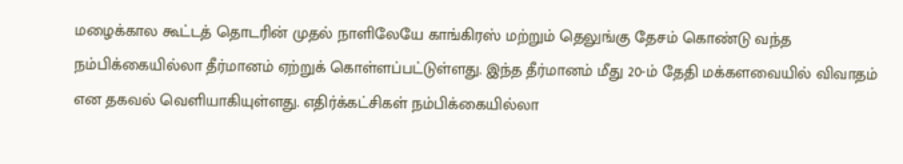மழைக்கால கூட்டத் தொடரின் முதல் நாளிலேயே காங்கிரஸ் மற்றும் தெலுங்கு தேசம் கொண்டு வந்த நம்பிக்கையில்லா தீர்மானம் ஏற்றுக் கொள்ளப்பட்டுள்ளது. இந்த தீர்மானம் மீது 20-ம் தேதி மக்களவையில் விவாதம் என தகவல் வெளியாகியுள்ளது. எதிர்க்கட்சிகள் நம்பிக்கையில்லா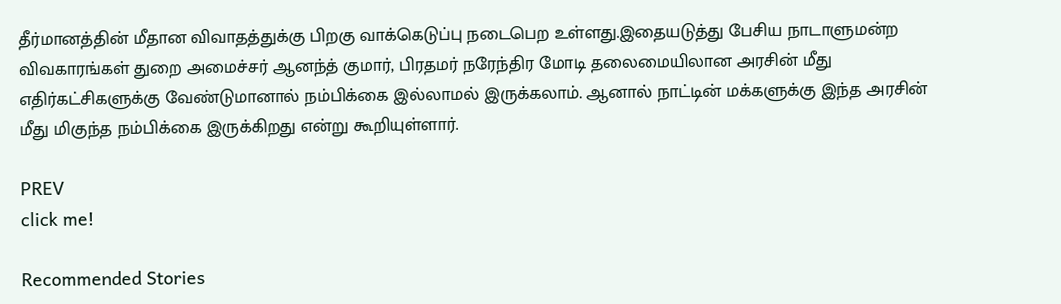தீர்மானத்தின் மீதான விவாதத்துக்கு பிறகு வாக்கெடுப்பு நடைபெற உள்ளது.இதையடுத்து பேசிய நாடாளுமன்ற விவகாரங்கள் துறை அமைச்சர் ஆனந்த் குமார், பிரதமர் நரேந்திர மோடி தலைமையிலான அரசின் மீது எதிர்கட்சிகளுக்கு வேண்டுமானால் நம்பிக்கை இல்லாமல் இருக்கலாம். ஆனால் நாட்டின் மக்களுக்கு இந்த அரசின் மீது மிகுந்த நம்பிக்கை இருக்கிறது என்று கூறியுள்ளார்.

PREV
click me!

Recommended Stories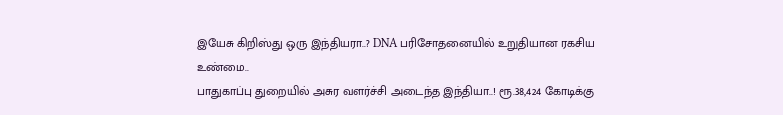இயேசு கிறிஸ்து ஒரு இந்தியரா..? DNA பரிசோதனையில் உறுதியான ரகசிய உண்மை..
பாதுகாப்பு துறையில் அசுர வளர்ச்சி அடைந்த இந்தியா..! ரூ.38,424 கோடிக்கு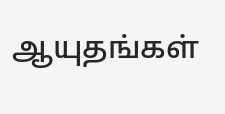ஆயுதங்கள்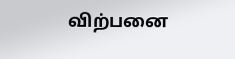விற்பனை